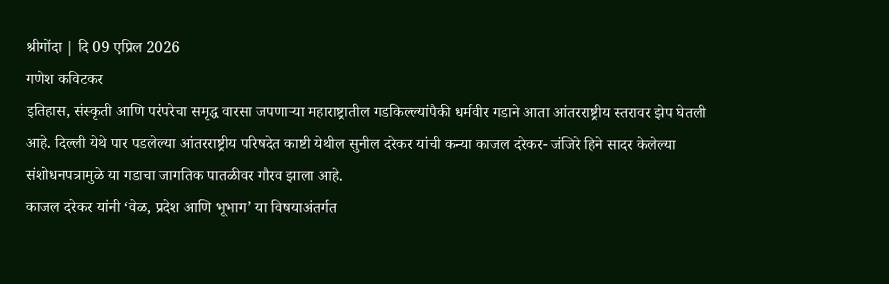श्रीगोंदा | दि 09 एप्रिल 2026
गणेश कविटकर
इतिहास, संस्कृती आणि परंपरेचा समृद्ध वारसा जपणाऱ्या महाराष्ट्रातील गडकिल्ल्यांपैकी धर्मवीर गडाने आता आंतरराष्ट्रीय स्तरावर झेप घेतली आहे. दिल्ली येथे पार पडलेल्या आंतरराष्ट्रीय परिषदेत काष्टी येथील सुनील दरेकर यांची कन्या काजल दरेकर- जंजिरे हिने सादर केलेल्या संशोधनपत्रामुळे या गडाचा जागतिक पातळीवर गौरव झाला आहे.
काजल दरेकर यांनी ‘वेळ, प्रदेश आणि भूभाग’ या विषयाअंतर्गत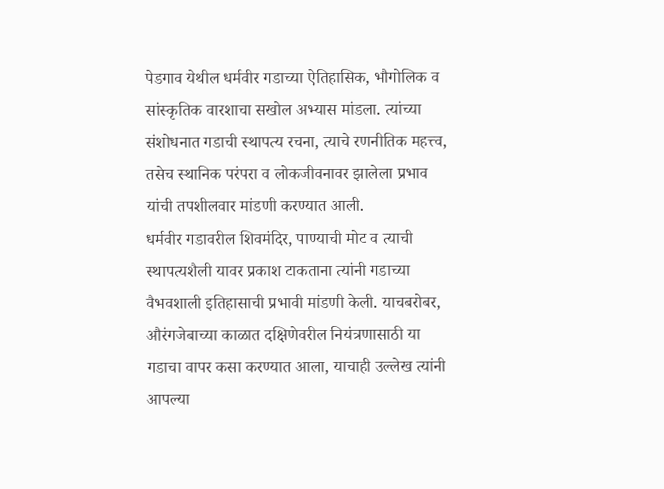पेडगाव येथील धर्मवीर गडाच्या ऐतिहासिक, भौगोलिक व सांस्कृतिक वारशाचा सखोल अभ्यास मांडला. त्यांच्या संशोधनात गडाची स्थापत्य रचना, त्याचे रणनीतिक महत्त्व, तसेच स्थानिक परंपरा व लोकजीवनावर झालेला प्रभाव यांची तपशीलवार मांडणी करण्यात आली.
धर्मवीर गडावरील शिवमंदिर, पाण्याची मोट व त्याची स्थापत्यशैली यावर प्रकाश टाकताना त्यांनी गडाच्या वैभवशाली इतिहासाची प्रभावी मांडणी केली. याचबरोबर, औरंगजेबाच्या काळात दक्षिणेवरील नियंत्रणासाठी या गडाचा वापर कसा करण्यात आला, याचाही उल्लेख त्यांनी आपल्या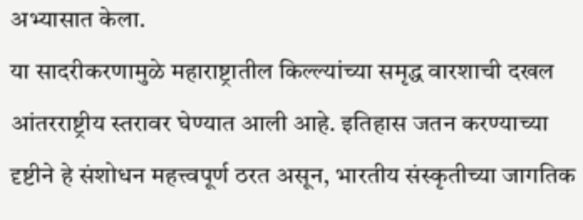अभ्यासात केला.
या सादरीकरणामुळे महाराष्ट्रातील किल्ल्यांच्या समृद्ध वारशाची दखल आंतरराष्ट्रीय स्तरावर घेण्यात आली आहे. इतिहास जतन करण्याच्या दृष्टीने हे संशोधन महत्त्वपूर्ण ठरत असून, भारतीय संस्कृतीच्या जागतिक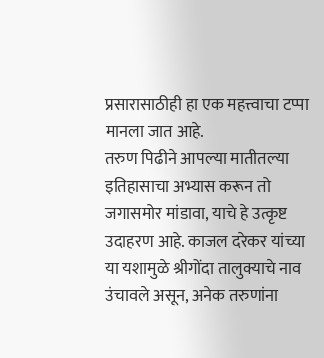प्रसारासाठीही हा एक महत्त्वाचा टप्पा मानला जात आहे.
तरुण पिढीने आपल्या मातीतल्या इतिहासाचा अभ्यास करून तो जगासमोर मांडावा, याचे हे उत्कृष्ट उदाहरण आहे. काजल दरेकर यांच्या या यशामुळे श्रीगोंदा तालुक्याचे नाव उंचावले असून, अनेक तरुणांना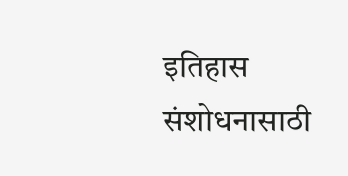इतिहास संशोधनासाठी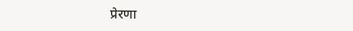प्रेरणा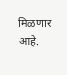मिळणार आहे.